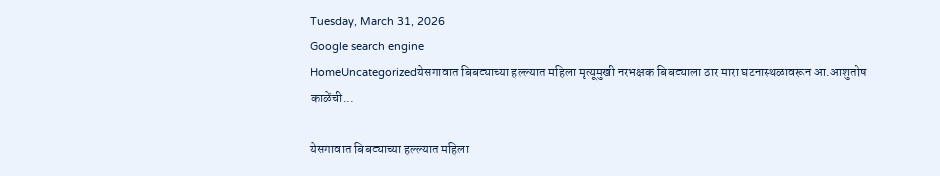Tuesday, March 31, 2026
Google search engine
HomeUncategorizedयेसगावात बिबट्याच्या हल्ल्यात महिला मृत्यूमुखी नरभक्षक बिबट्याला ठार मारा घटनास्थळावरून आ.आशुतोष काळेंची...

येसगावात बिबट्याच्या हल्ल्यात महिला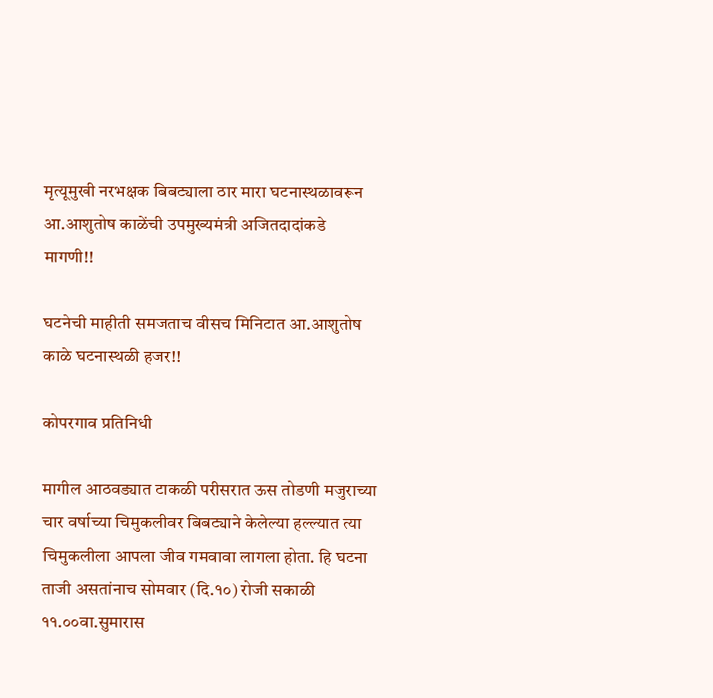मृत्यूमुखी नरभक्षक बिबट्याला ठार मारा घटनास्थळावरून आ.आशुतोष काळेंची उपमुख्यमंत्री अजितदादांकडे मागणी!!

घटनेची माहीती समजताच वीसच मिनिटात आ.आशुतोष काळे घटनास्थळी हजर!!

कोपरगाव प्रतिनिधी

मागील आठवड्यात टाकळी परीसरात ऊस तोडणी मजुराच्या चार वर्षाच्या चिमुकलीवर बिबट्याने केलेल्या हल्ल्यात त्या चिमुकलीला आपला जीव गमवावा लागला होता. हि घटना ताजी असतांनाच सोमवार (दि.१०) रोजी सकाळी ११.००वा.सुमारास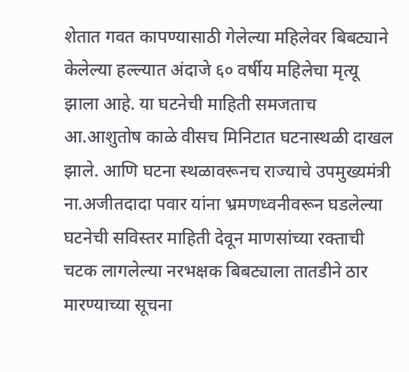शेतात गवत कापण्यासाठी गेलेल्या महिलेवर बिबट्याने केलेल्या हल्ल्यात अंदाजे ६० वर्षीय महिलेचा मृत्यू झाला आहे. या घटनेची माहिती समजताच आ.आशुतोष काळे वीसच मिनिटात घटनास्थळी दाखल झाले. आणि घटना स्थळावरूनच राज्याचे उपमुख्यमंत्री ना.अजीतदादा पवार यांना भ्रमणध्वनीवरून घडलेल्या घटनेची सविस्तर माहिती देवून माणसांच्या रक्ताची चटक लागलेल्या नरभक्षक बिबट्याला तातडीने ठार मारण्याच्या सूचना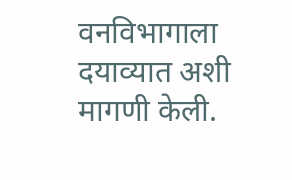वनविभागाला दयाव्यात अशी मागणी केली.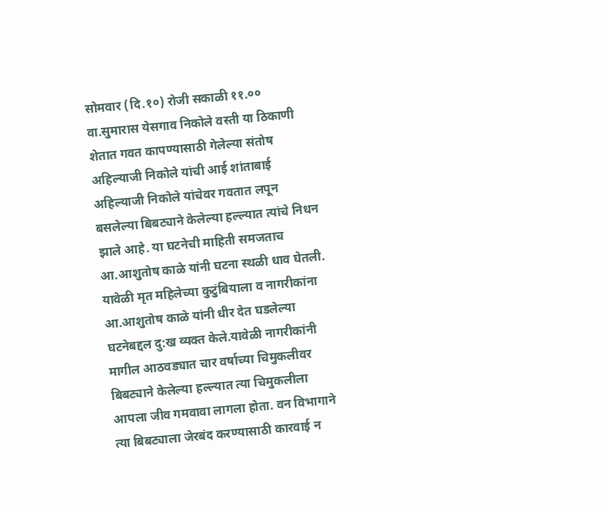सोमवार (दि.१०) रोजी सकाळी ११.०० वा.सुमारास येसगाव निकोले वस्ती या ठिकाणी शेतात गवत कापण्यासाठी गेलेल्या संतोष अहिल्याजी निकोले यांची आई शांताबाई अहिल्याजी निकोले यांचेवर गवतात लपून बसलेल्या बिबट्याने केलेल्या हल्ल्यात त्यांचे निधन झाले आहे. या घटनेची माहिती समजताच आ.आशुतोष काळे यांनी घटना स्थळी धाव घेतली. यावेळी मृत महिलेच्या कुटुंबियाला व नागरीकांना आ.आशुतोष काळे यांनी धीर देत घडलेल्या घटनेबद्दल दु:ख व्यक्त केले.यावेळी नागरीकांनी मागील आठवड्यात चार वर्षाच्या चिमुकलीवर बिबट्याने केलेल्या हल्ल्यात त्या चिमुकलीला आपला जीव गमवावा लागला होता. वन विभागाने त्या बिबट्याला जेरबंद करण्यासाठी कारवाई न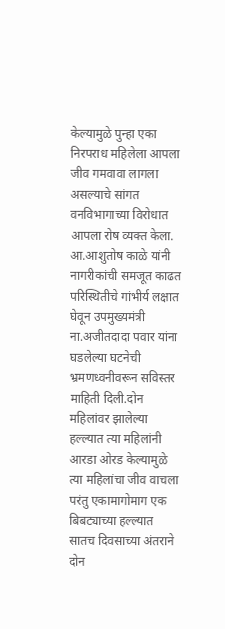केल्यामुळे पुन्हा एका निरपराध महिलेला आपला जीव गमवावा लागला असल्याचे सांगत वनविभागाच्या विरोधात आपला रोष व्यक्त केला.
आ.आशुतोष काळे यांनी नागरीकांची समजूत काढत परिस्थितीचे गांभीर्य लक्षात घेवून उपमुख्यमंत्री ना.अजीतदादा पवार यांना घडलेल्या घटनेची भ्रमणध्वनीवरून सविस्तर माहिती दिली.दोन महिलांवर झालेल्या हल्ल्यात त्या महिलांनी आरडा ओरड केल्यामुळे त्या महिलांचा जीव वाचला परंतु एकामागोमाग एक बिबट्याच्या हल्ल्यात सातच दिवसाच्या अंतराने दोन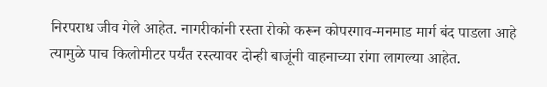निरपराध जीव गेले आहेत. नागरीकांनी रस्ता रोको करून कोपरगाव-मनमाड मार्ग बंद पाडला आहे त्यामुळे पाच किलोमीटर पर्यंत रस्त्यावर दोन्ही बाजूंनी वाहनाच्या रांगा लागल्या आहेत.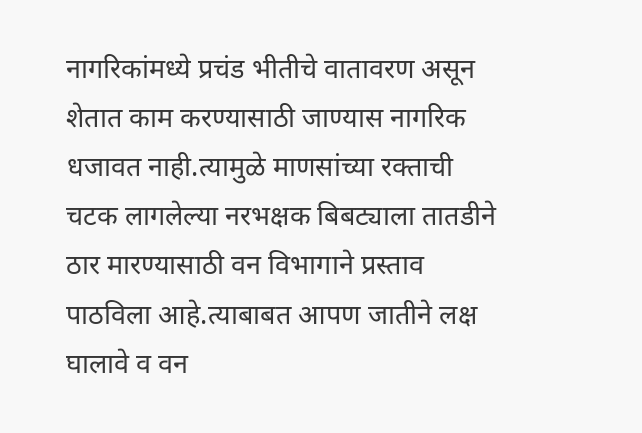नागरिकांमध्ये प्रचंड भीतीचे वातावरण असून शेतात काम करण्यासाठी जाण्यास नागरिक धजावत नाही.त्यामुळे माणसांच्या रक्ताची चटक लागलेल्या नरभक्षक बिबट्याला तातडीने ठार मारण्यासाठी वन विभागाने प्रस्ताव पाठविला आहे.त्याबाबत आपण जातीने लक्ष घालावे व वन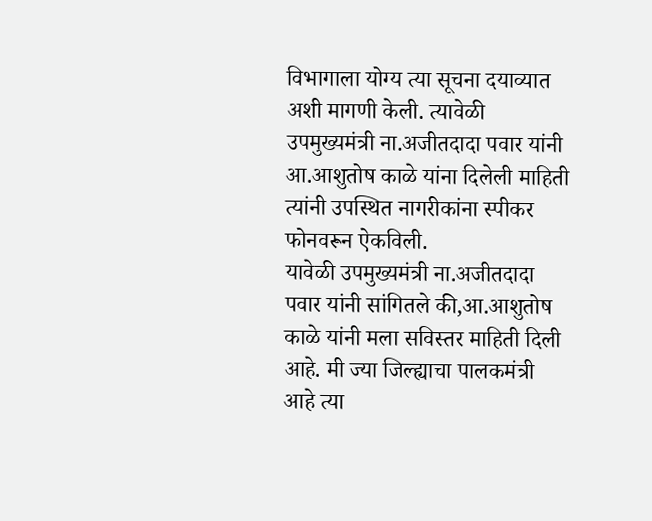विभागाला योग्य त्या सूचना दयाव्यात अशी मागणी केली. त्यावेळी उपमुख्यमंत्री ना.अजीतदादा पवार यांनी आ.आशुतोष काळे यांना दिलेली माहिती त्यांनी उपस्थित नागरीकांना स्पीकर फोनवरून ऐकविली.
यावेळी उपमुख्यमंत्री ना.अजीतदादा पवार यांनी सांगितले की,आ.आशुतोष काळे यांनी मला सविस्तर माहिती दिली आहे. मी ज्या जिल्ह्याचा पालकमंत्री आहे त्या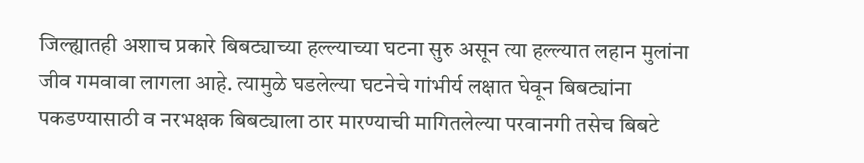जिल्ह्यातही अशाच प्रकारे बिबट्याच्या हल्ल्याच्या घटना सुरु असून त्या हल्ल्यात लहान मुलांना जीव गमवावा लागला आहे. त्यामुळे घडलेल्या घटनेचे गांभीर्य लक्षात घेवून बिबट्यांना पकडण्यासाठी व नरभक्षक बिबट्याला ठार मारण्याची मागितलेल्या परवानगी तसेच बिबटे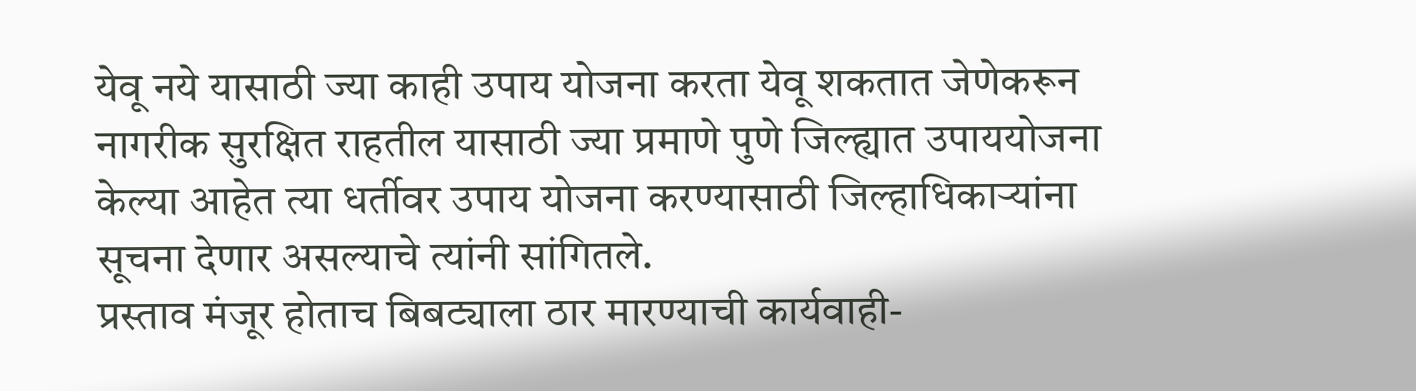येवू नये यासाठी ज्या काही उपाय योजना करता येवू शकतात जेणेकरून नागरीक सुरक्षित राहतील यासाठी ज्या प्रमाणे पुणे जिल्ह्यात उपाययोजना केल्या आहेत त्या धर्तीवर उपाय योजना करण्यासाठी जिल्हाधिकाऱ्यांना सूचना देणार असल्याचे त्यांनी सांगितले.
प्रस्ताव मंजूर होताच बिबट्याला ठार मारण्याची कार्यवाही-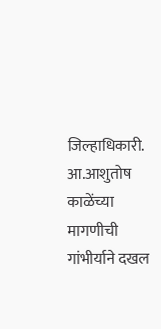जिल्हाधिकारी.
आ.आशुतोष काळेंच्या मागणीची गांभीर्याने दखल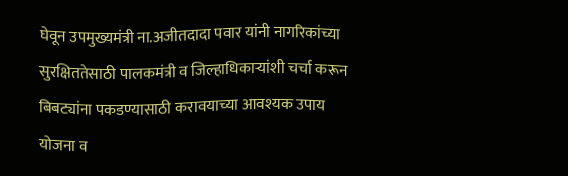घेवून उपमुख्यमंत्री ना.अजीतदादा पवार यांनी नागरिकांच्या सुरक्षिततेसाठी पालकमंत्री व जिल्हाधिकाऱ्यांशी चर्चा करून बिबट्यांना पकडण्यासाठी करावयाच्या आवश्यक उपाय योजना व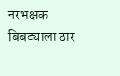नरभक्षक बिबट्याला ठार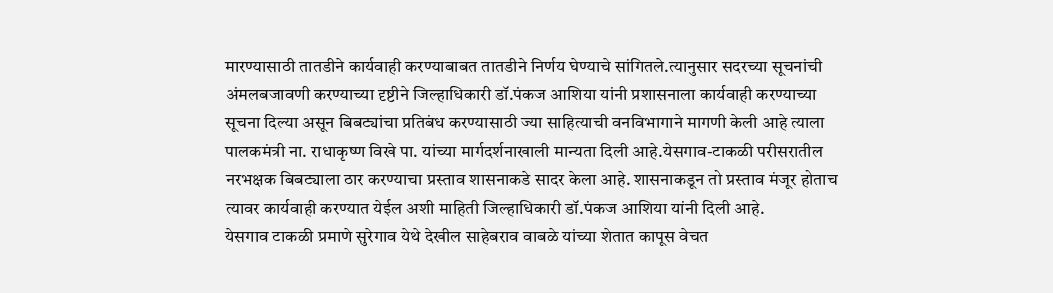मारण्यासाठी तातडीने कार्यवाही करण्याबाबत तातडीने निर्णय घेण्याचे सांगितले.त्यानुसार सदरच्या सूचनांची अंमलबजावणी करण्याच्या दृष्टीने जिल्हाधिकारी डॉ.पंकज आशिया यांनी प्रशासनाला कार्यवाही करण्याच्या सूचना दिल्या असून बिबट्यांचा प्रतिबंध करण्यासाठी ज्या साहित्याची वनविभागाने मागणी केली आहे त्याला पालकमंत्री ना. राधाकृष्ण विखे पा. यांच्या मार्गदर्शनाखाली मान्यता दिली आहे.येसगाव-टाकळी परीसरातील नरभक्षक बिबट्याला ठार करण्याचा प्रस्ताव शासनाकडे सादर केला आहे. शासनाकडून तो प्रस्ताव मंजूर होताच त्यावर कार्यवाही करण्यात येईल अशी माहिती जिल्हाधिकारी डॉ.पंकज आशिया यांनी दिली आहे.
येसगाव टाकळी प्रमाणे सुरेगाव येथे देखील साहेबराव वाबळे यांच्या शेतात कापूस वेचत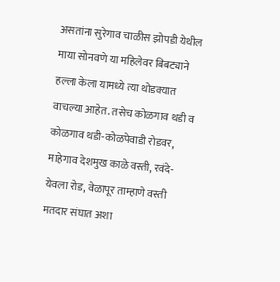असतांना सुरेगाव चाळीस झोपडी येथील माया सोनवणे या महिलेवर बिबट्याने हल्ला केला यामध्ये त्या थोडक्यात वाचल्या आहेत. तसेच कोळगाव थडी व कोळगाव थडी-कोळपेवाडी रोडवर, माहेगाव देशमुख काळे वस्ती, रवंदे-येवला रोड, वेळापूर ताम्हाणे वस्ती मतदार संघात अशा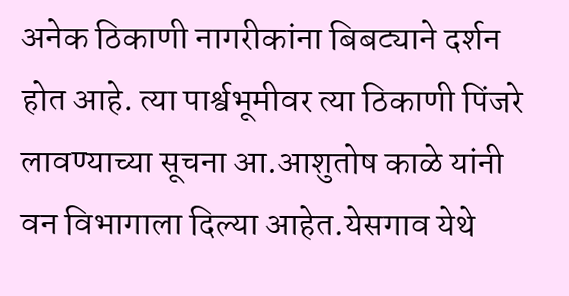अनेक ठिकाणी नागरीकांना बिबट्याने दर्शन होत आहे. त्या पार्श्वभूमीवर त्या ठिकाणी पिंजरे लावण्याच्या सूचना आ.आशुतोष काळे यांनी वन विभागाला दिल्या आहेत.येसगाव येथे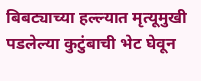बिबट्याच्या हल्ल्यात मृत्यूमुखी पडलेल्या कुटुंबाची भेट घेवून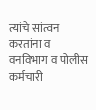त्यांचे सांत्वन करतांना व वनविभाग व पोलीस कर्मचारी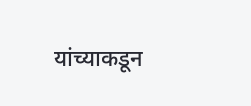यांच्याकडून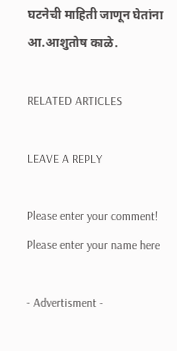घटनेची माहिती जाणून घेतांना आ.आशुतोष काळे.

RELATED ARTICLES

LEAVE A REPLY

Please enter your comment!
Please enter your name here

- Advertisment -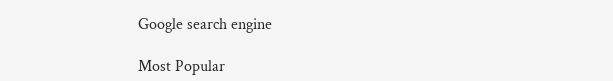Google search engine

Most Popular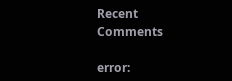Recent Comments

error: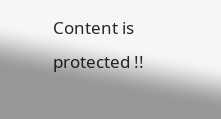Content is protected !!